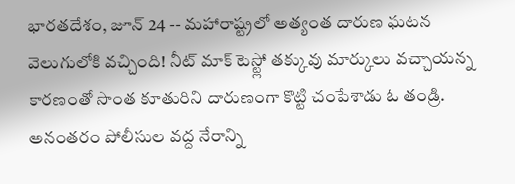భారతదేశం, జూన్ 24 -- మహారాష్ట్రలో అత్యంత దారుణ ఘటన వెలుగులోకి వచ్చింది! నీట్ మాక్ టెస్ట్లో తక్కువు మార్కులు వచ్చాయన్న కారణంతో సొంత కూతురిని దారుణంగా కొట్టి చంపేశాడు ఓ తండ్రి. అనంతరం పోలీసుల వద్ద నేరాన్ని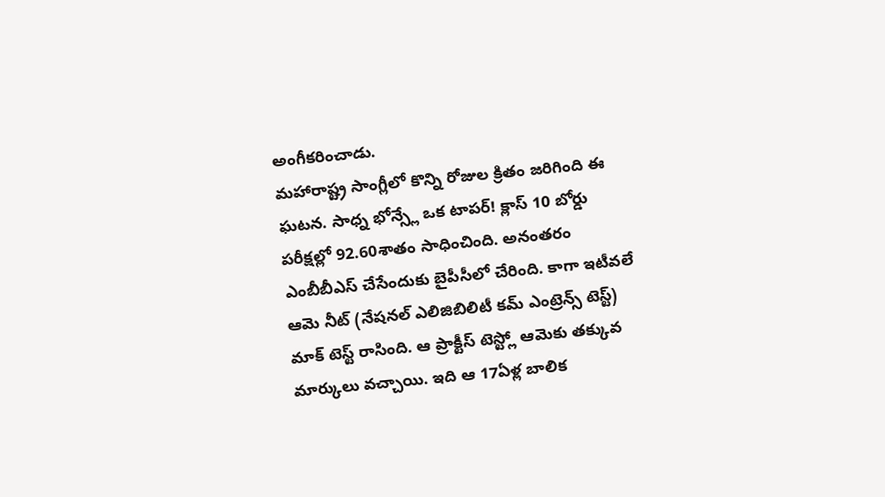అంగీకరించాడు.
మహారాష్ట్ర సాంగ్లీలో కొన్ని రోజుల క్రితం జరిగింది ఈ ఘటన. సాధ్న భోన్స్లే ఒక టాపర్! క్లాస్ 10 బోర్డు పరీక్షల్లో 92.60శాతం సాధించింది. అనంతరం ఎంబీబీఎస్ చేసేందుకు బైపీసీలో చేరింది. కాగా ఇటీవలే ఆమె నీట్ (నేషనల్ ఎలిజిబిలిటీ కమ్ ఎంట్రెన్స్ టెస్ట్) మాక్ టెస్ట్ రాసింది. ఆ ప్రాక్టీస్ టెస్ట్లో ఆమెకు తక్కువ మార్కులు వచ్చాయి. ఇది ఆ 17ఏళ్ల బాలిక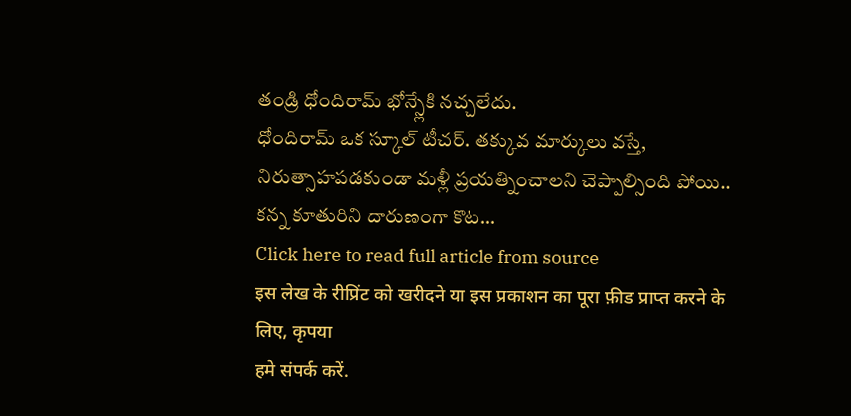తండ్రి ధోందిరామ్ భోన్స్లేకి నచ్చలేదు.
ధోందిరామ్ ఒక స్కూల్ టీచర్. తక్కువ మార్కులు వస్తే, నిరుత్సాహపడకుండా మళ్లీ ప్రయత్నించాలని చెప్పాల్సింది పోయి.. కన్న కూతురిని దారుణంగా కొట...
Click here to read full article from source
इस लेख के रीप्रिंट को खरीदने या इस प्रकाशन का पूरा फ़ीड प्राप्त करने के लिए, कृपया
हमे संपर्क करें.